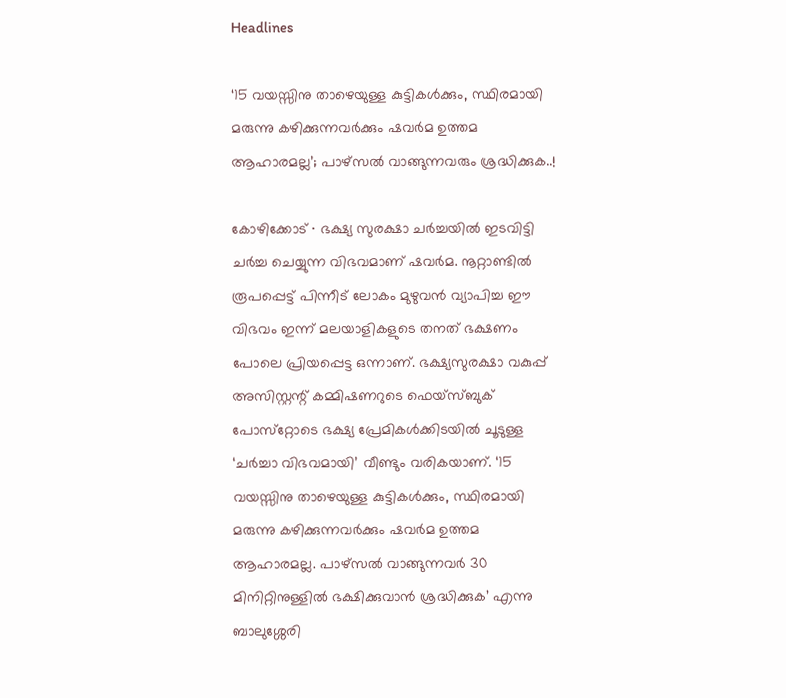Headlines

‘15 വയസ്സിനു താഴെയുള്ള കുട്ടികൾക്കും, സ്ഥിരമായി മരുന്നു കഴിക്കുന്നവർക്കും ഷവർമ ഉത്തമ ആഹാരമല്ല’; പാഴ്‌സൽ വാങ്ങുന്നവരും ശ്രദ്ധിക്കുക..!

കോഴിക്കോട് ∙ ഭക്ഷ്യ സുരക്ഷാ ചർച്ചയിൽ ഇടവിട്ടി ചർച്ച ചെയ്യുന്ന വിഭവമാണ് ഷവർമ. നൂറ്റാണ്ടിൽ രൂപപ്പെട്ട് പിന്നീട് ലോകം മുഴുവൻ വ്യാപിച്ച ഈ വിഭവം ഇന്ന് മലയാളികളുടെ തനത് ഭക്ഷണം പോലെ പ്രിയപ്പെട്ട ഒന്നാണ്. ഭക്ഷ്യസുരക്ഷാ വകുപ്പ് അസിസ്റ്റന്റ് കമ്മിഷണറുടെ ഫെയ്സ്ബുക് പോസ്‌റ്റോടെ ഭക്ഷ്യ പ്രേമികൾക്കിടയിൽ ചൂടുള്ള ‘ചർച്ചാ വിഭവമായി’ വീണ്ടും വരികയാണ്. ‘15 വയസ്സിനു താഴെയുള്ള കുട്ടികൾക്കും, സ്ഥിരമായി മരുന്നു കഴിക്കുന്നവർക്കും ഷവർമ ഉത്തമ ആഹാരമല്ല. പാഴ്‌സൽ വാങ്ങുന്നവർ 30 മിനിറ്റിനുള്ളിൽ ഭക്ഷിക്കുവാൻ ശ്രദ്ധിക്കുക’ എന്നു ബാലുശ്ശേരി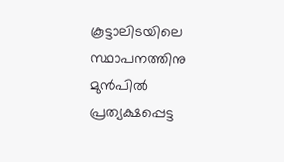കൂട്ടാലിടയിലെ സ്ഥാപനത്തിനു മുൻപിൽ പ്രത്യക്ഷപ്പെട്ട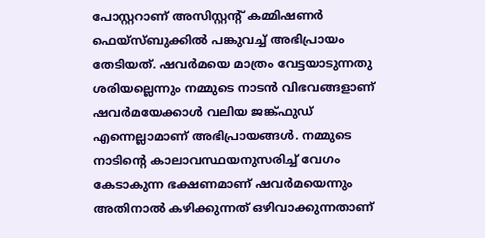പോസ്റ്ററാണ് അസിസ്റ്റന്റ് കമ്മിഷണർ ഫെയ്സ്ബുക്കിൽ പങ്കുവച്ച് അഭിപ്രായം തേടിയത്. ഷവർമയെ മാത്രം വേട്ടയാടുന്നതു ശരിയല്ലെന്നും നമ്മുടെ നാടൻ വിഭവങ്ങളാണ് ഷവർമയേക്കാൾ വലിയ ജങ്ക്ഫുഡ് എന്നെല്ലാമാണ് അഭിപ്രായങ്ങൾ. നമ്മുടെ നാടിന്റെ കാലാവസ്ഥയനുസരിച്ച് വേഗം കേടാകുന്ന ഭക്ഷണമാണ് ഷവർമയെന്നും അതിനാൽ കഴിക്കുന്നത് ഒഴിവാക്കുന്നതാണ്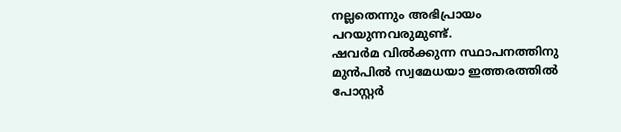നല്ലതെന്നും അഭിപ്രായം പറയുന്നവരുമുണ്ട്.
ഷവർമ വിൽക്കുന്ന സ്ഥാപനത്തിനു മുൻപിൽ സ്വമേധയാ ഇത്തരത്തിൽ പോസ്റ്റർ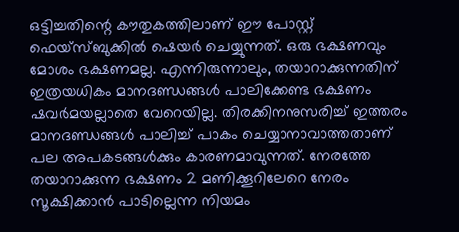ഒട്ടിച്ചതിന്റെ കൗതുകത്തിലാണ് ഈ പോസ്റ്റ് ഫെയ്സ്ബുക്കിൽ ഷെയർ ചെയ്യുന്നത്. ഒരു ഭക്ഷണവും മോശം ഭക്ഷണമല്ല. എന്നിരുന്നാലും, തയാറാക്കുന്നതിന് ഇത്രയധികം മാനദണ്ഡങ്ങൾ പാലിക്കേണ്ട ഭക്ഷണം ഷവർമയല്ലാതെ വേറെയില്ല. തിരക്കിനനുസരിച്ച് ഇത്തരം മാനദണ്ഡങ്ങൾ പാലിച്ച് പാകം ചെയ്യാനാവാത്തതാണ് പല അപകടങ്ങൾക്കും കാരണമാവുന്നത്. നേരത്തേ തയാറാക്കുന്ന ഭക്ഷണം 2 മണിക്കൂറിലേറെ നേരം സൂക്ഷിക്കാൻ പാടില്ലെന്ന നിയമം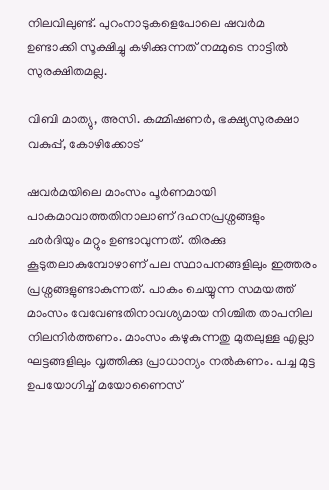നിലവിലുണ്ട്. പുറംനാടുകളെപോലെ ഷവർമ ഉണ്ടാക്കി സൂക്ഷിച്ചു കഴിക്കുന്നത് നമ്മുടെ നാട്ടിൽ സുരക്ഷിതമല്ല.

വിബി മാത്യു, അസി. കമ്മിഷണർ‌, ഭക്ഷ്യ‌സുരക്ഷാ വകുപ്പ്, കോഴിക്കോട്

ഷവർമയിലെ മാംസം പൂർണമായി പാകമാവാത്തതിനാലാണ് ദഹനപ്രശ്നങ്ങളും ഛർദിയും മറ്റും ഉണ്ടാവുന്നത്. തിരക്കു കൂടുതലാകുമ്പോഴാണ് പല സ്ഥാപനങ്ങളിലും ഇത്തരം പ്രശ്നങ്ങളുണ്ടാകുന്നത്. പാകം ചെയ്യുന്ന സമയത്ത് മാംസം വേവേണ്ടതിനാവശ്യമായ നിശ്ചിത താപനില നിലനിർത്തണം. മാംസം കഴുകുന്നതു മുതലുള്ള എല്ലാ ഘട്ടങ്ങളിലും വൃത്തിക്കു പ്രാധാന്യം നൽകണം. പച്ച മുട്ട ഉപയോഗിച്ച് മയോണൈസ്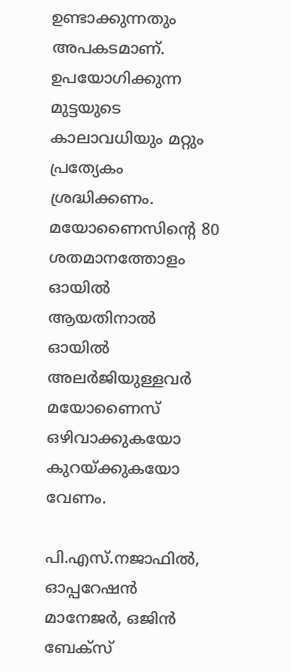ഉണ്ടാക്കുന്നതും അപകടമാണ്. ഉപയോഗിക്കുന്ന മുട്ടയുടെ കാലാവധിയും മറ്റും പ്രത്യേകം ശ്രദ്ധിക്കണം. മയോണൈസിന്റെ 80 ശതമാനത്തോളം ഓയിൽ ആയതിനാൽ ഓയിൽ അലർജിയുള്ളവർ മയോണൈസ് ഒഴിവാക്കുകയോ കുറയ്ക്കുകയോ വേണം.

പി.എസ്.നജാഫിൽ, ഓപ്പറേഷൻ മാനേജർ, ഒജിൻ ബേക്‌സ്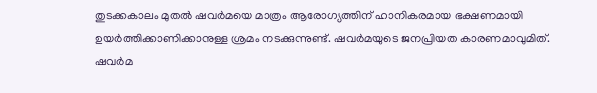തുടക്കകാലം മുതൽ ഷവർമയെ മാത്രം ആരോഗ്യത്തിന് ഹാനികരമായ ഭക്ഷണമായി ഉയർത്തിക്കാണിക്കാനുള്ള ശ്രമം നടക്കുന്നുണ്ട്. ഷവർമയുടെ ജനപ്രിയത കാരണമാവുമിത്. ഷവർമ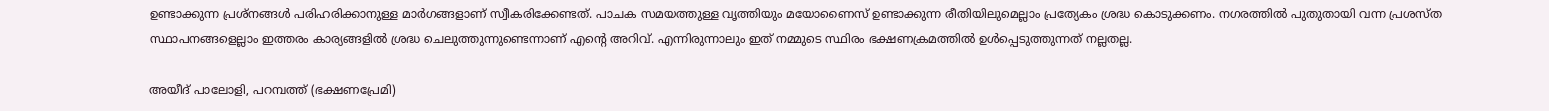ഉണ്ടാക്കുന്ന പ്രശ്നങ്ങൾ പരിഹരിക്കാനുള്ള മാർഗങ്ങളാണ് സ്വീകരിക്കേണ്ടത്. പാചക സമയത്തുള്ള വൃത്തിയും മയോണൈസ് ഉണ്ടാക്കുന്ന രീതിയിലുമെല്ലാം പ്രത്യേകം ശ്രദ്ധ കൊടുക്കണം. നഗരത്തിൽ പുതുതായി വന്ന പ്രശസ്ത സ്ഥാപനങ്ങളെല്ലാം ഇത്തരം കാര്യങ്ങളിൽ ശ്രദ്ധ ചെലുത്തുന്നുണ്ടെന്നാണ് എന്റെ അറിവ്. എന്നിരുന്നാലും ഇത് നമ്മുടെ സ്ഥിരം ഭക്ഷണക്രമത്തിൽ ഉൾപ്പെടുത്തുന്നത് നല്ലതല്ല.

അയീദ് പാലോളി, പറമ്പത്ത് (ഭക്ഷണപ്രേമി)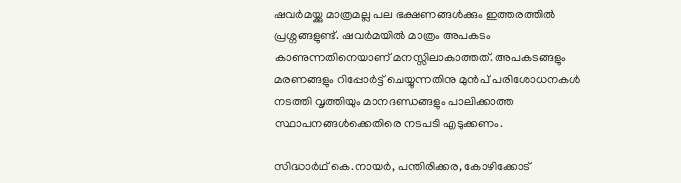ഷവർമയ്ക്കു മാത്രമല്ല പല ഭക്ഷണങ്ങൾക്കും ഇത്തരത്തിൽ പ്രശ്നങ്ങളുണ്ട്. ഷവർമയിൽ മാത്രം അപകടം കാണുന്നതിനെയാണ് മനസ്സിലാകാത്തത്. അപകടങ്ങളും മരണങ്ങളും റിപ്പോർട്ട് ചെയ്യുന്നതിനു മുൻപ് പരിശോധനകൾ നടത്തി വൃത്തിയും മാനദണ്ഡങ്ങളും പാലിക്കാത്ത സ്ഥാപനങ്ങൾക്കെതിരെ നടപടി എടുക്കണം.

സിദ്ധാർഥ് കെ.നായർ, പന്തിരിക്കര, കോഴിക്കോട്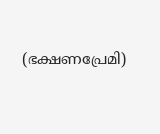(ഭക്ഷണപ്രേമി)